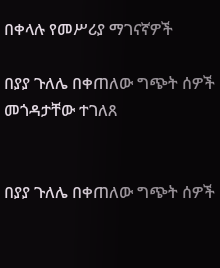በቀላሉ የመሥሪያ ማገናኛዎች

በያያ ጉለሌ በቀጠለው ግጭት ሰዎች መጎዳታቸው ተገለጸ


በያያ ጉለሌ በቀጠለው ግጭት ሰዎች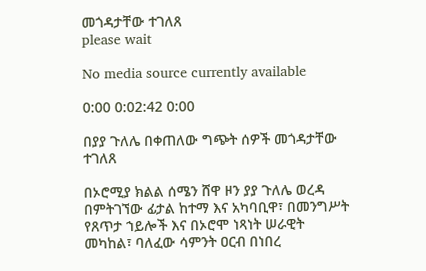መጎዳታቸው ተገለጸ
please wait

No media source currently available

0:00 0:02:42 0:00

በያያ ጉለሌ በቀጠለው ግጭት ሰዎች መጎዳታቸው ተገለጸ

በኦሮሚያ ክልል ሰሜን ሸዋ ዞን ያያ ጉለሌ ወረዳ በምትገኘው ፊታል ከተማ እና አካባቢዋ፣ በመንግሥት የጸጥታ ኀይሎች እና በኦሮሞ ነጻነት ሠራዊት መካከል፣ ባለፈው ሳምንት ዐርብ በነበረ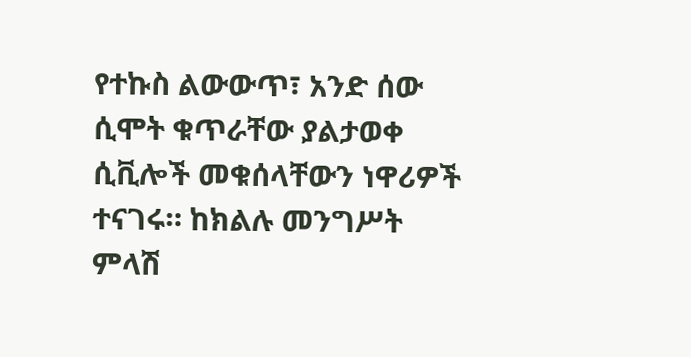የተኩስ ልውውጥ፣ አንድ ሰው ሲሞት ቁጥራቸው ያልታወቀ ሲቪሎች መቁሰላቸውን ነዋሪዎች ተናገሩ። ከክልሉ መንግሥት ምላሽ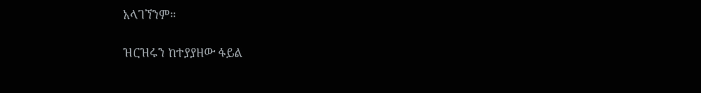አላገኘንም።

ዝርዝሩን ከተያያዘው ፋይል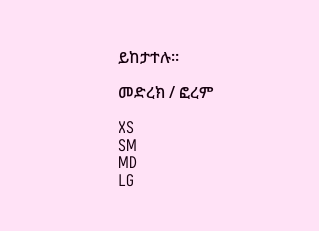ይከታተሉ።

መድረክ / ፎረም

XS
SM
MD
LG